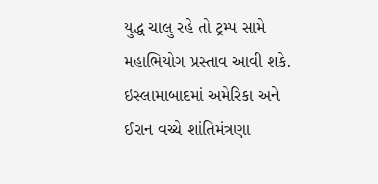યુદ્ધ ચાલુ રહે તો ટ્રમ્પ સામે મહાભિયોગ પ્રસ્તાવ આવી શકે. ઇસ્લામાબાદમાં અમેરિકા અને ઈરાન વચ્ચે શાંતિમંત્રણા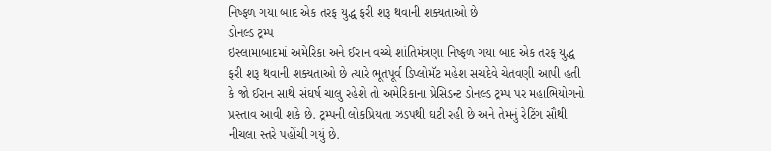નિષ્ફળ ગયા બાદ એક તરફ યુદ્ધ ફરી શરૂ થવાની શક્યતાઓ છે
ડોનલ્ડ ટ્રમ્પ
ઇસ્લામાબાદમાં અમેરિકા અને ઈરાન વચ્ચે શાંતિમંત્રણા નિષ્ફળ ગયા બાદ એક તરફ યુદ્ધ ફરી શરૂ થવાની શક્યતાઓ છે ત્યારે ભૂતપૂર્વ ડિપ્લોમૅટ મહેશ સચદેવે ચેતવણી આપી હતી કે જો ઈરાન સાથે સંઘર્ષ ચાલુ રહેશે તો અમેરિકાના પ્રેસિડન્ટ ડોનલ્ડ ટ્રમ્પ પર મહાભિયોગનો પ્રસ્તાવ આવી શકે છે. ટ્રમ્પની લોકપ્રિયતા ઝડપથી ઘટી રહી છે અને તેમનું રેટિંગ સૌથી નીચલા સ્તરે પહોંચી ગયું છે.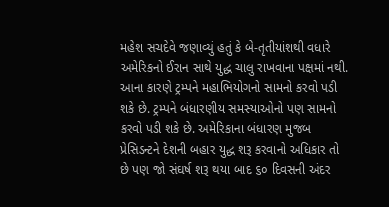મહેશ સચદેવે જણાવ્યું હતું કે બે-તૃતીયાંશથી વધારે અમેરિકનો ઈરાન સાથે યુદ્ધ ચાલુ રાખવાના પક્ષમાં નથી. આના કારણે ટ્રમ્પને મહાભિયોગનો સામનો કરવો પડી શકે છે. ટ્રમ્પને બંધારણીય સમસ્યાઓનો પણ સામનો કરવો પડી શકે છે. અમેરિકાના બંધારણ મુજબ પ્રેસિડન્ટને દેશની બહાર યુદ્ધ શરૂ કરવાનો અધિકાર તો છે પણ જો સંઘર્ષ શરૂ થયા બાદ ૬૦ દિવસની અંદર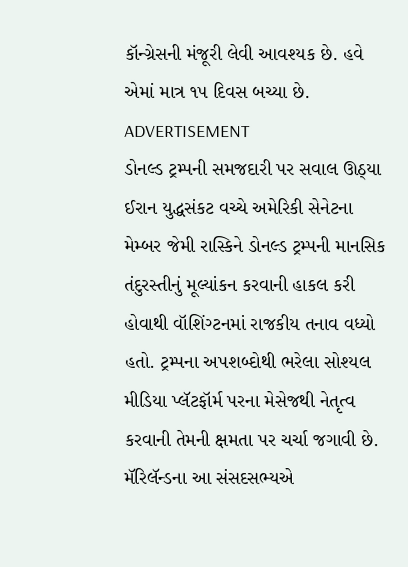કૉન્ગ્રેસની મંજૂરી લેવી આવશ્યક છે. હવે એમાં માત્ર ૧૫ દિવસ બચ્યા છે.
ADVERTISEMENT
ડોનલ્ડ ટ્રમ્પની સમજદારી પર સવાલ ઊઠ્યા
ઈરાન યુદ્ધસંકટ વચ્ચે અમેરિકી સેનેટના મેમ્બર જેમી રાસ્કિને ડોનલ્ડ ટ્રમ્પની માનસિક તંદુરસ્તીનું મૂલ્યાંકન કરવાની હાકલ કરી હોવાથી વૉશિંગ્ટનમાં રાજકીય તનાવ વધ્યો હતો. ટ્રમ્પના અપશબ્દોથી ભરેલા સોશ્યલ મીડિયા પ્લૅટફૉર્મ પરના મેસેજથી નેતૃત્વ કરવાની તેમની ક્ષમતા પર ચર્ચા જગાવી છે. મૅરિલૅન્ડના આ સંસદસભ્યએ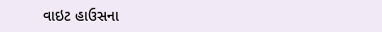વાઇટ હાઉસના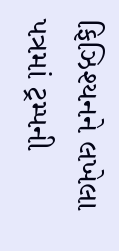ફિઝિશ્યનને લખેલા પત્રમાં ટ્રમ્પની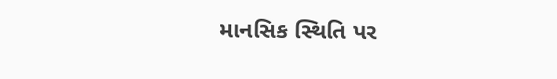માનસિક સ્થિતિ પર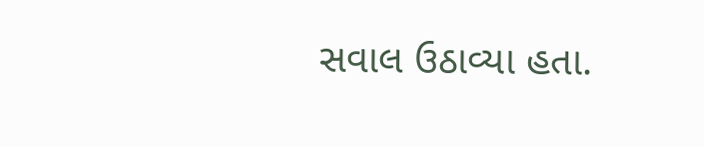સવાલ ઉઠાવ્યા હતા.